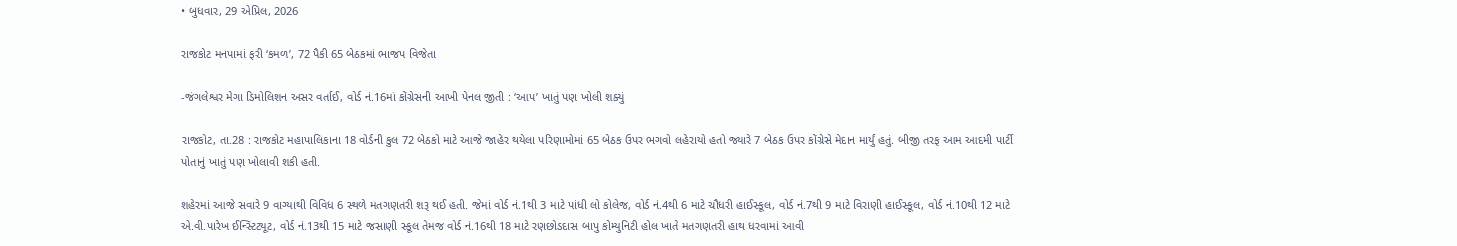• બુધવાર, 29 એપ્રિલ, 2026

રાજકોટ મનપામાં ફરી ‘કમળ’, 72 પૈકી 65 બેઠકમાં ભાજપ વિજેતા

-જંગલેશ્વર મેગા ડિમોલિશન અસર વર્તાઈ, વોર્ડ નં.16માં કોંગ્રેસની આખી પેનલ જીતી : ‘આપ’ ખાતું પણ ખોલી શક્યું

રાજકોટ, તા.28 : રાજકોટ મહાપાલિકાના 18 વોર્ડની કુલ 72 બેઠકો માટે આજે જાહેર થયેલા પરિણામોમાં 65 બેઠક ઉપર ભગવો લહેરાયો હતો જ્યારે 7 બેઠક ઉપર કોંગ્રેસે મેદાન માર્યું હતું. બીજી તરફ આમ આદમી પાર્ટી પોતાનું ખાતું પણ ખોલાવી શકી હતી.

શહેરમાં આજે સવારે 9 વાગ્યાથી વિવિધ 6 સ્થળે મતગણતરી શરૂ થઈ હતી. જેમાં વોર્ડ નં.1થી 3 માટે પાંધી લો કોલેજ, વોર્ડ નં.4થી 6 માટે ચૌધરી હાઈસ્કૂલ, વોર્ડ નં.7થી 9 માટે વિરાણી હાઈસ્કૂલ, વોર્ડ નં.10થી 12 માટે એ.વી.પારેખ ઈન્સ્ટિટયૂટ, વોર્ડ નં.13થી 15 માટે જસાણી સ્કૂલ તેમજ વોર્ડ નં.16થી 18 માટે રણછોડદાસ બાપુ કોમ્યુનિટી હોલ ખાતે મતગણતરી હાથ ધરવામાં આવી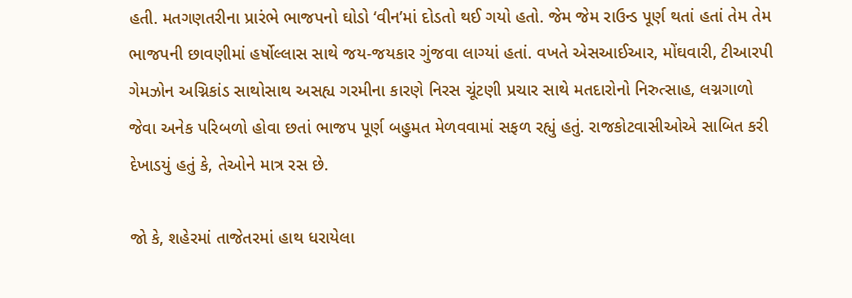હતી. મતગણતરીના પ્રારંભે ભાજપનો ઘોડો ‘વીન’માં દોડતો થઈ ગયો હતો. જેમ જેમ રાઉન્ડ પૂર્ણ થતાં હતાં તેમ તેમ ભાજપની છાવણીમાં હર્ષોલ્લાસ સાથે જય-જયકાર ગુંજવા લાગ્યાં હતાં. વખતે એસઆઈઆર, મોંઘવારી, ટીઆરપી ગેમઝોન અગ્નિકાંડ સાથોસાથ અસહ્ય ગરમીના કારણે નિરસ ચૂંટણી પ્રચાર સાથે મતદારોનો નિરુત્સાહ, લગ્નગાળો જેવા અનેક પરિબળો હોવા છતાં ભાજપ પૂર્ણ બહુમત મેળવવામાં સફળ રહ્યું હતું. રાજકોટવાસીઓએ સાબિત કરી દેખાડયું હતું કે, તેઓને માત્ર રસ છે.

જો કે, શહેરમાં તાજેતરમાં હાથ ધરાયેલા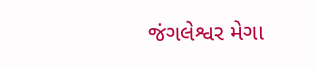જંગલેશ્વર મેગા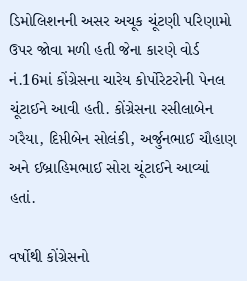ડિમોલિશનની અસર અચૂક ચૂંટણી પરિણામો ઉપર જોવા મળી હતી જેના કારણે વોર્ડ નં.16માં કોંગ્રેસના ચારેય કોર્પોરેટરોની પેનલ ચૂંટાઈને આવી હતી. કોંગ્રેસના રસીલાબેન ગરૈયા, દિપ્તીબેન સોલંકી, અર્જુનભાઈ ચૌહાણ અને ઈબ્રાહિમભાઈ સોરા ચૂંટાઈને આવ્યાં હતાં.

વર્ષોથી કોંગ્રેસનો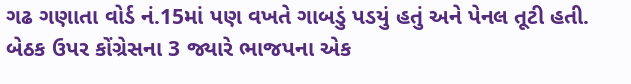ગઢ ગણાતા વોર્ડ નં.15માં પણ વખતે ગાબડું પડયું હતું અને પેનલ તૂટી હતી. બેઠક ઉપર કોંગ્રેસના 3 જ્યારે ભાજપના એક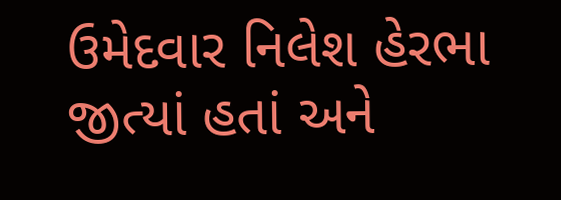ઉમેદવાર નિલેશ હેરભા જીત્યાં હતાં અને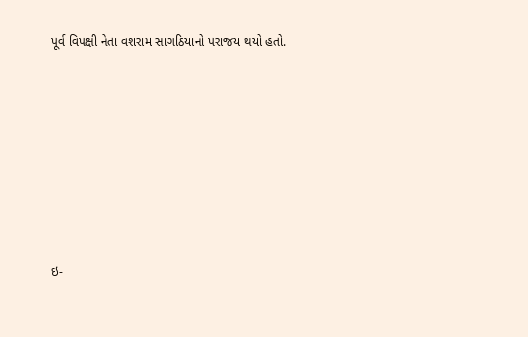પૂર્વ વિપક્ષી નેતા વશરામ સાગઠિયાનો પરાજય થયો હતો.







ઇ-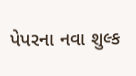પેપરના નવા શુલ્ક